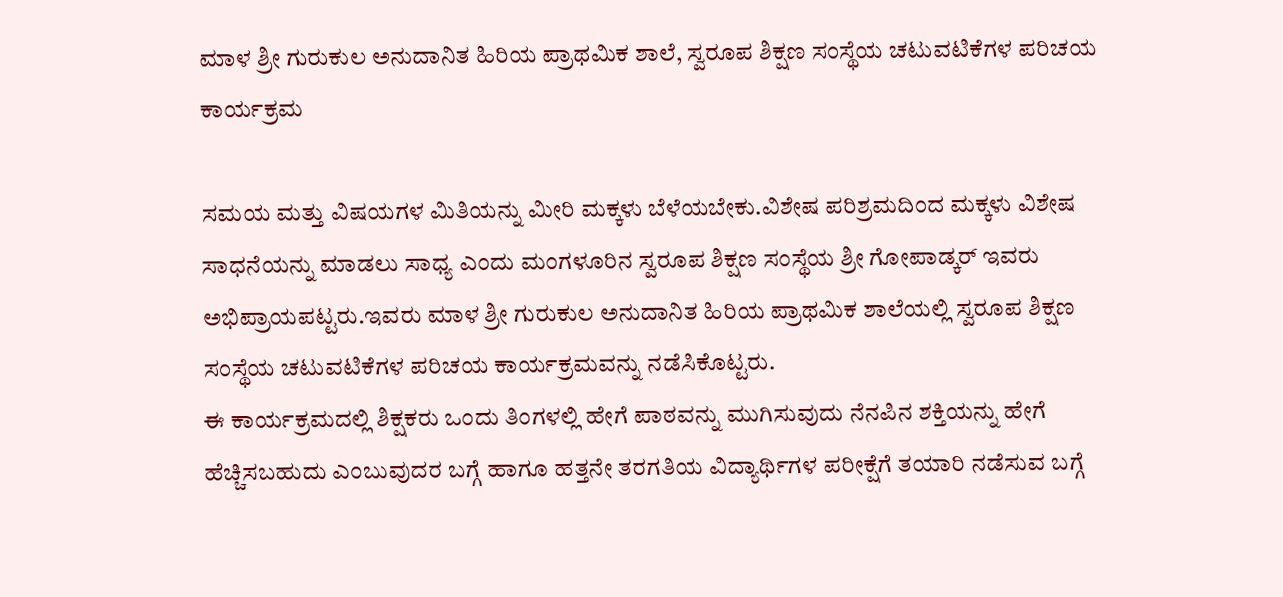ಮಾಳ ಶ್ರೀ ಗುರುಕುಲ ಅನುದಾನಿತ ಹಿರಿಯ ಪ್ರಾಥಮಿಕ ಶಾಲೆ, ಸ್ವರೂಪ ಶಿಕ್ಷಣ ಸಂಸ್ಥೆಯ ಚಟುವಟಿಕೆಗಳ ಪರಿಚಯ ಕಾರ್ಯಕ್ರಮ

ಸಮಯ ಮತ್ತು ವಿಷಯಗಳ ಮಿತಿಯನ್ನು ಮೀರಿ ಮಕ್ಕಳು ಬೆಳೆಯಬೇಕು.ವಿಶೇಷ ಪರಿಶ್ರಮದಿಂದ ಮಕ್ಕಳು ವಿಶೇಷ ಸಾಧನೆಯನ್ನು ಮಾಡಲು ಸಾಧ್ಯ ಎಂದು ಮಂಗಳೂರಿನ ಸ್ವರೂಪ ಶಿಕ್ಷಣ ಸಂಸ್ಥೆಯ ಶ್ರೀ ಗೋಪಾಡ್ಕರ್ ಇವರು ಅಭಿಪ್ರಾಯಪಟ್ಟರು.ಇವರು ಮಾಳ ಶ್ರೀ ಗುರುಕುಲ ಅನುದಾನಿತ ಹಿರಿಯ ಪ್ರಾಥಮಿಕ ಶಾಲೆಯಲ್ಲಿ ಸ್ವರೂಪ ಶಿಕ್ಷಣ ಸಂಸ್ಥೆಯ ಚಟುವಟಿಕೆಗಳ ಪರಿಚಯ ಕಾರ್ಯಕ್ರಮವನ್ನು ನಡೆಸಿಕೊಟ್ಟರು.
ಈ ಕಾರ್ಯಕ್ರಮದಲ್ಲಿ ಶಿಕ್ಷಕರು ಒಂದು ತಿಂಗಳಲ್ಲಿ ಹೇಗೆ ಪಾಠವನ್ನು ಮುಗಿಸುವುದು ನೆನಪಿನ ಶಕ್ತಿಯನ್ನು ಹೇಗೆ ಹೆಚ್ಚಿಸಬಹುದು ಎಂಬುವುದರ ಬಗ್ಗೆ ಹಾಗೂ ಹತ್ತನೇ ತರಗತಿಯ ವಿದ್ಯಾರ್ಥಿಗಳ ಪರೀಕ್ಷೆಗೆ ತಯಾರಿ ನಡೆಸುವ ಬಗ್ಗೆ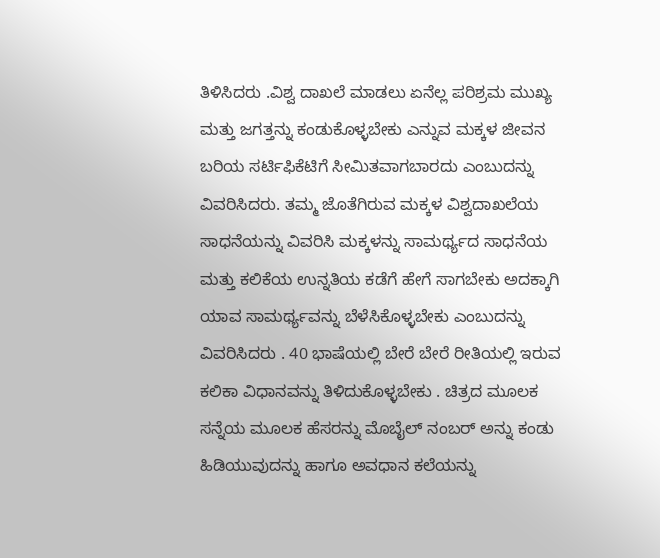ತಿಳಿಸಿದರು .ವಿಶ್ವ ದಾಖಲೆ ಮಾಡಲು ಏನೆಲ್ಲ ಪರಿಶ್ರಮ ಮುಖ್ಯ ಮತ್ತು ಜಗತ್ತನ್ನು ಕಂಡುಕೊಳ್ಳಬೇಕು ಎನ್ನುವ ಮಕ್ಕಳ ಜೀವನ ಬರಿಯ ಸರ್ಟಿಫಿಕೆಟಿಗೆ ಸೀಮಿತವಾಗಬಾರದು ಎಂಬುದನ್ನು ವಿವರಿಸಿದರು. ತಮ್ಮ ಜೊತೆಗಿರುವ ಮಕ್ಕಳ ವಿಶ್ವದಾಖಲೆಯ ಸಾಧನೆಯನ್ನು ವಿವರಿಸಿ ಮಕ್ಕಳನ್ನು ಸಾಮರ್ಥ್ಯದ ಸಾಧನೆಯ ಮತ್ತು ಕಲಿಕೆಯ ಉನ್ನತಿಯ ಕಡೆಗೆ ಹೇಗೆ ಸಾಗಬೇಕು ಅದಕ್ಕಾಗಿ ಯಾವ ಸಾಮರ್ಥ್ಯವನ್ನು ಬೆಳೆಸಿಕೊಳ್ಳಬೇಕು ಎಂಬುದನ್ನು ವಿವರಿಸಿದರು . 40 ಭಾಷೆಯಲ್ಲಿ ಬೇರೆ ಬೇರೆ ರೀತಿಯಲ್ಲಿ ಇರುವ ಕಲಿಕಾ ವಿಧಾನವನ್ನು ತಿಳಿದುಕೊಳ್ಳಬೇಕು . ಚಿತ್ರದ ಮೂಲಕ ಸನ್ನೆಯ ಮೂಲಕ ಹೆಸರನ್ನು ಮೊಬೈಲ್ ನಂಬರ್ ಅನ್ನು ಕಂಡು ಹಿಡಿಯುವುದನ್ನು ಹಾಗೂ ಅವಧಾನ ಕಲೆಯನ್ನು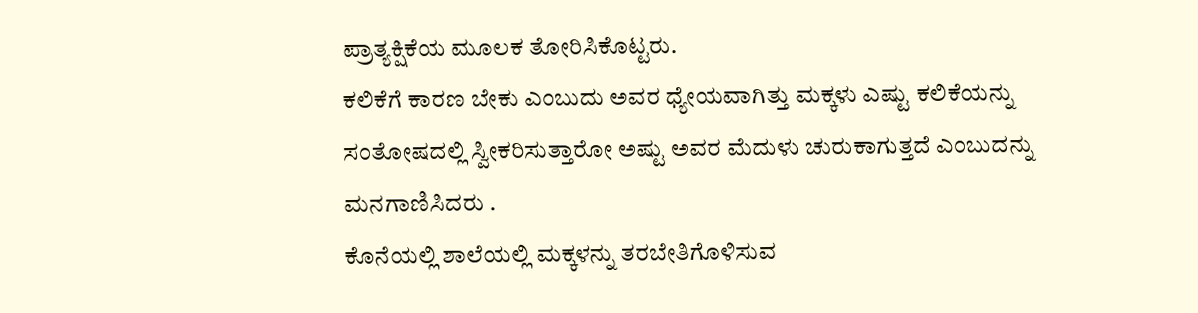ಪ್ರಾತ್ಯಕ್ಷಿಕೆಯ ಮೂಲಕ ತೋರಿಸಿಕೊಟ್ಟರು.
ಕಲಿಕೆಗೆ ಕಾರಣ ಬೇಕು ಎಂಬುದು ಅವರ ಧ್ಯೇಯವಾಗಿತ್ತು ಮಕ್ಕಳು ಎಷ್ಟು ಕಲಿಕೆಯನ್ನು ಸಂತೋಷದಲ್ಲಿ ಸ್ವೀಕರಿಸುತ್ತಾರೋ ಅಷ್ಟು ಅವರ ಮೆದುಳು ಚುರುಕಾಗುತ್ತದೆ ಎಂಬುದನ್ನು ಮನಗಾಣಿಸಿದರು .
ಕೊನೆಯಲ್ಲಿ ಶಾಲೆಯಲ್ಲಿ ಮಕ್ಕಳನ್ನು ತರಬೇತಿಗೊಳಿಸುವ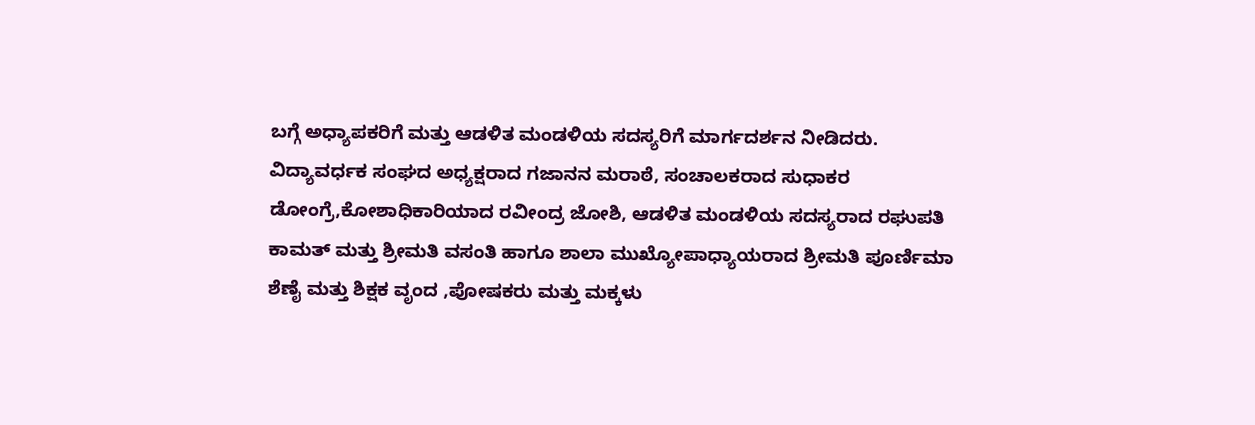ಬಗ್ಗೆ ಅಧ್ಯಾಪಕರಿಗೆ ಮತ್ತು ಆಡಳಿತ ಮಂಡಳಿಯ ಸದಸ್ಯರಿಗೆ ಮಾರ್ಗದರ್ಶನ ನೀಡಿದರು. ವಿದ್ಯಾವರ್ಧಕ ಸಂಘದ ಅಧ್ಯಕ್ಷರಾದ ಗಜಾನನ ಮರಾಠೆ, ಸಂಚಾಲಕರಾದ ಸುಧಾಕರ ಡೋಂಗ್ರೆ,ಕೋಶಾಧಿಕಾರಿಯಾದ ರವೀಂದ್ರ ಜೋಶಿ, ಆಡಳಿತ ಮಂಡಳಿಯ ಸದಸ್ಯರಾದ ರಘುಪತಿ ಕಾಮತ್ ಮತ್ತು ಶ್ರೀಮತಿ ವಸಂತಿ ಹಾಗೂ ಶಾಲಾ ಮುಖ್ಯೋಪಾಧ್ಯಾಯರಾದ ಶ್ರೀಮತಿ ಪೂರ್ಣಿಮಾ ಶೆಣೈ ಮತ್ತು ಶಿಕ್ಷಕ ವೃಂದ ,ಪೋಷಕರು ಮತ್ತು ಮಕ್ಕಳು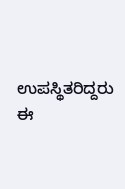ಉಪಸ್ಥಿತರಿದ್ದರು
ಈ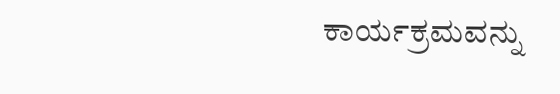ಕಾರ್ಯಕ್ರಮವನ್ನು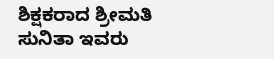ಶಿಕ್ಷಕರಾದ ಶ್ರೀಮತಿ ಸುನಿತಾ ಇವರು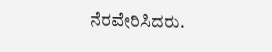ನೆರವೇರಿಸಿದರು.